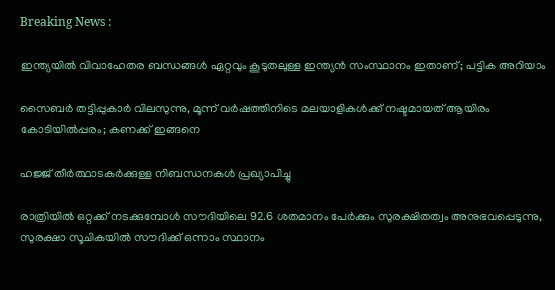Breaking News :

ഇന്ത്യയില്‍ വിവാഹേതര ബന്ധങ്ങള്‍ ഏറ്റവും കൂടുതലുള്ള ഇന്ത്യന്‍ സംസ്ഥാനം ഇതാണ്; പട്ടിക അറിയാം

സൈബര്‍ തട്ടിപ്പുകാര്‍ വിലസുന്നു, മൂന്ന് വര്‍ഷത്തിനിടെ മലയാളികള്‍ക്ക് നഷ്ടമായത് ആയിരം കോടിയില്‍പ്പരം; കണക്ക് ഇങ്ങനെ

ഹജ്ജ് തീർത്ഥാടകർക്കുള്ള നിബന്ധനകൾ പ്രഖ്യാപിച്ചു

രാത്രിയിൽ ഒറ്റക്ക് നടക്കുമ്പോൾ സൗദിയിലെ 92.6 ശതമാനം പേർക്കും സുരക്ഷിതത്വം അനുഭവപ്പെടുന്നു, സുരക്ഷാ സൂചികയിൽ സൗദിക്ക് ഒന്നാം സ്ഥാനം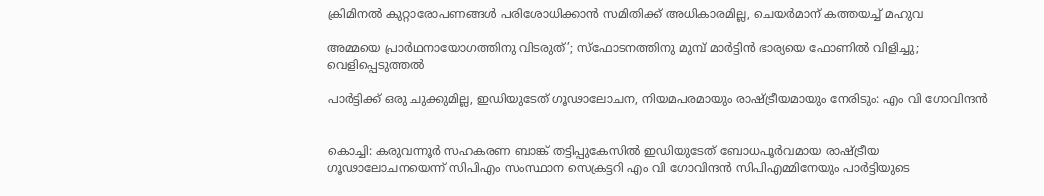ക്രിമിനല്‍ കുറ്റാരോപണങ്ങള്‍ പരിശോധിക്കാന്‍ സമിതിക്ക്‌ അധികാരമില്ല, ചെയര്‍മാന്‌ കത്തയച്ച് മഹുവ

അമ്മയെ പ്രാര്‍ഥനായോഗത്തിനു വിടരുത്’; സ്‌ഫോടനത്തിനു മുമ്പ് മാര്‍ട്ടിന്‍ ഭാര്യയെ ഫോണില്‍ വിളിച്ചു; വെളിപ്പെടുത്തല്‍

പാര്‍ട്ടിക്ക് ഒരു ചുക്കുമില്ല, ഇഡിയുടേത് ഗൂഢാലോചന, നിയമപരമായും രാഷ്ട്രീയമായും നേരിടും: എം വി ഗോവിന്ദന്‍


കൊച്ചി: കരുവന്നൂര്‍ സഹകരണ ബാങ്ക് തട്ടിപ്പുകേസില്‍ ഇഡിയുടേത് ബോധപൂര്‍വമായ രാഷ്ട്രീയ ഗൂഢാലോചനയെന്ന് സിപിഎം സംസ്ഥാന സെക്രട്ടറി എം വി ഗോവിന്ദന്‍ സിപിഎമ്മിനേയും പാര്‍ട്ടിയുടെ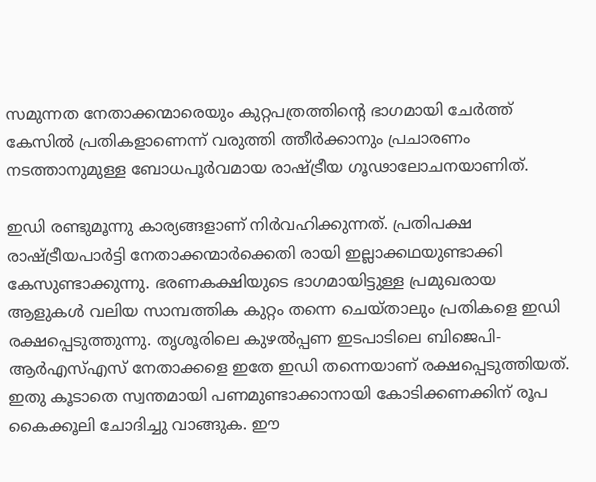സമുന്നത നേതാക്കന്മാരെയും കുറ്റപത്രത്തിന്റെ ഭാഗമായി ചേര്‍ത്ത് കേസില്‍ പ്രതികളാണെന്ന് വരുത്തി ത്തീര്‍ക്കാനും പ്രചാരണം നടത്താനുമുള്ള ബോധപൂര്‍വമായ രാഷ്ട്രീയ ഗൂഢാലോചനയാണിത്.

ഇഡി രണ്ടുമൂന്നു കാര്യങ്ങളാണ് നിര്‍വഹിക്കുന്നത്. പ്രതിപക്ഷ രാഷ്ട്രീയപാര്‍ട്ടി നേതാക്കന്മാര്‍ക്കെതി രായി ഇല്ലാക്കഥയുണ്ടാക്കി കേസുണ്ടാക്കുന്നു. ഭരണകക്ഷിയുടെ ഭാഗമായിട്ടുള്ള പ്രമുഖരായ ആളുകള്‍ വലിയ സാമ്പത്തിക കുറ്റം തന്നെ ചെയ്താലും പ്രതികളെ ഇഡി രക്ഷപ്പെടുത്തുന്നു. തൃശൂരിലെ കുഴല്‍പ്പണ ഇടപാടിലെ ബിജെപി- ആര്‍എസ്എസ് നേതാക്കളെ ഇതേ ഇഡി തന്നെയാണ് രക്ഷപ്പെടുത്തിയത്. ഇതു കൂടാതെ സ്വന്തമായി പണമുണ്ടാക്കാനായി കോടിക്കണക്കിന് രൂപ കൈക്കൂലി ചോദിച്ചു വാങ്ങുക. ഈ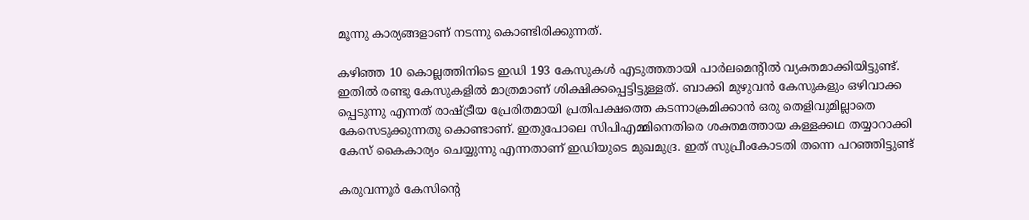മൂന്നു കാര്യങ്ങളാണ് നടന്നു കൊണ്ടിരിക്കുന്നത്.

കഴിഞ്ഞ 10 കൊല്ലത്തിനിടെ ഇഡി 193 കേസുകള്‍ എടുത്തതായി പാര്‍ലമെന്റില്‍ വ്യക്തമാക്കിയിട്ടുണ്ട്. ഇതില്‍ രണ്ടു കേസുകളില്‍ മാത്രമാണ് ശിക്ഷിക്കപ്പെട്ടിട്ടുള്ളത്. ബാക്കി മുഴുവന്‍ കേസുകളും ഒഴിവാക്ക പ്പെടുന്നു എന്നത് രാഷ്ട്രീയ പ്രേരിതമായി പ്രതിപക്ഷത്തെ കടന്നാക്രമിക്കാന്‍ ഒരു തെളിവുമില്ലാതെ കേസെടുക്കുന്നതു കൊണ്ടാണ്. ഇതുപോലെ സിപിഎമ്മിനെതിരെ ശക്തമത്തായ കള്ളക്കഥ തയ്യാറാക്കി കേസ് കൈകാര്യം ചെയ്യുന്നു എന്നതാണ് ഇഡിയുടെ മുഖമുദ്ര. ഇത് സുപ്രീംകോടതി തന്നെ പറഞ്ഞിട്ടുണ്ട്

കരുവന്നൂര്‍ കേസിന്റെ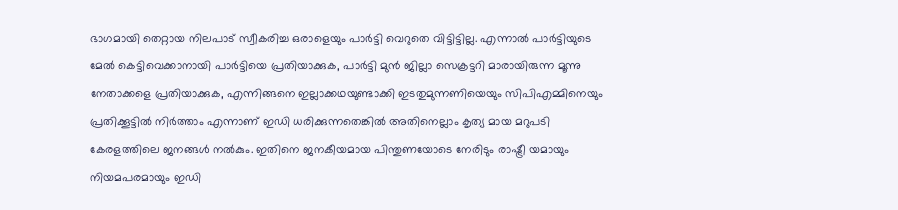ഭാഗമായി തെറ്റായ നിലപാട് സ്വീകരിച്ച ഒരാളെയും പാര്‍ട്ടി വെറുതെ വിട്ടിട്ടില്ല. എന്നാല്‍ പാര്‍ട്ടിയുടെ മേല്‍ കെട്ടിവെക്കാനായി പാര്‍ട്ടിയെ പ്രതിയാക്കുക, പാര്‍ട്ടി മുന്‍ ജില്ലാ സെക്രട്ടറി മാരായിരുന്ന മൂന്നു നേതാക്കളെ പ്രതിയാക്കുക, എന്നിങ്ങനെ ഇല്ലാക്കഥയുണ്ടാക്കി ഇടതുമുന്നണിയെയും സിപിഎമ്മിനെയും പ്രതിക്കൂട്ടില്‍ നിര്‍ത്താം എന്നാണ് ഇഡി ധരിക്കുന്നതെങ്കില്‍ അതിനെല്ലാം കൃത്യ മായ മറുപടി കേരളത്തിലെ ജനങ്ങള്‍ നല്‍കും. ഇതിനെ ജനകീയമായ പിന്തുണയോടെ നേരിടും രാഷ്ട്രീ യമായും നിയമപരമായും ഇഡി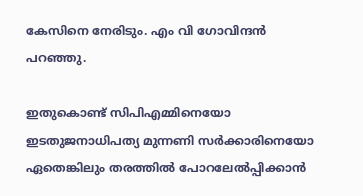കേസിനെ നേരിടും. എം വി ഗോവിന്ദന്‍ പറഞ്ഞു.

ഇതുകൊണ്ട് സിപിഎമ്മിനെയോ ഇടതുജനാധിപത്യ മുന്നണി സര്‍ക്കാരിനെയോ ഏതെങ്കിലും തരത്തില്‍ പോറലേല്‍പ്പിക്കാന്‍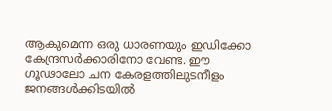ആകുമെന്ന ഒരു ധാരണയും ഇഡിക്കോ കേന്ദ്രസര്‍ക്കാരിനോ വേണ്ട. ഈ ഗൂഢാലോ ചന കേരളത്തിലുടനീളം ജനങ്ങള്‍ക്കിടയില്‍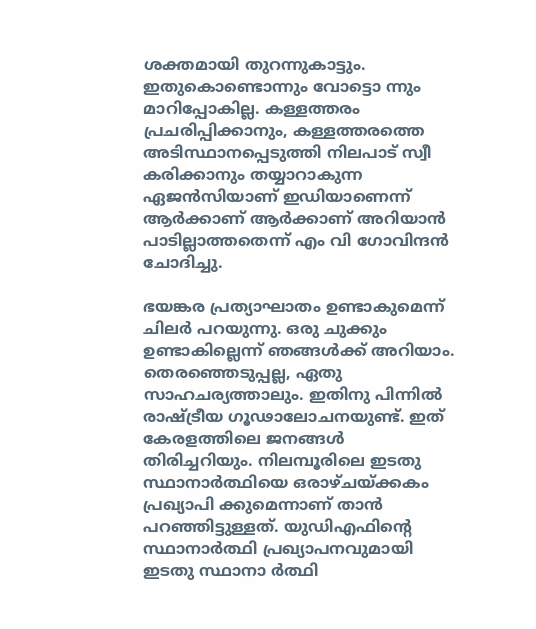ശക്തമായി തുറന്നുകാട്ടും. ഇതുകൊണ്ടൊന്നും വോട്ടൊ ന്നും മാറിപ്പോകില്ല. കള്ളത്തരം പ്രചരിപ്പിക്കാനും, കള്ളത്തരത്തെ അടിസ്ഥാനപ്പെടുത്തി നിലപാട് സ്വീ കരിക്കാനും തയ്യാറാകുന്ന ഏജന്‍സിയാണ് ഇഡിയാണെന്ന് ആര്‍ക്കാണ് ആര്‍ക്കാണ് അറിയാന്‍ പാടില്ലാത്തതെന്ന് എം വി ഗോവിന്ദന്‍ ചോദിച്ചു.

ഭയങ്കര പ്രത്യാഘാതം ഉണ്ടാകുമെന്ന് ചിലര്‍ പറയുന്നു. ഒരു ചുക്കും ഉണ്ടാകില്ലെന്ന് ഞങ്ങള്‍ക്ക് അറിയാം. തെരഞ്ഞെടുപ്പല്ല, ഏതു സാഹചര്യത്താലും. ഇതിനു പിന്നില്‍ രാഷ്ട്രീയ ഗൂഢാലോചനയുണ്ട്. ഇത് കേരളത്തിലെ ജനങ്ങള്‍ തിരിച്ചറിയും. നിലമ്പൂരിലെ ഇടതു സ്ഥാനാര്‍ത്ഥിയെ ഒരാഴ്ചയ്ക്കകം പ്രഖ്യാപി ക്കുമെന്നാണ് താന്‍ പറഞ്ഞിട്ടുള്ളത്. യുഡിഎഫിന്റെ സ്ഥാനാര്‍ത്ഥി പ്രഖ്യാപനവുമായി ഇടതു സ്ഥാനാ ര്‍ത്ഥി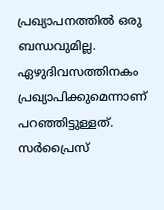പ്രഖ്യാപനത്തില്‍ ഒരു ബന്ധവുമില്ല. ഏഴുദിവസത്തിനകം പ്രഖ്യാപിക്കുമെന്നാണ് പറഞ്ഞിട്ടുള്ളത്. സര്‍പ്രൈസ്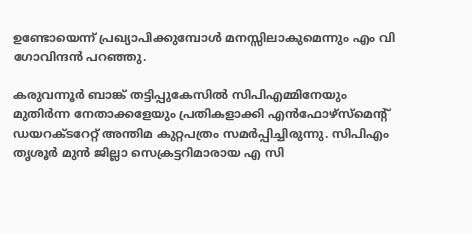ഉണ്ടോയെന്ന് പ്രഖ്യാപിക്കുമ്പോള്‍ മനസ്സിലാകുമെന്നും എം വി ഗോവിന്ദന്‍ പറഞ്ഞു.

കരുവന്നൂര്‍ ബാങ്ക് തട്ടിപ്പുകേസില്‍ സിപിഎമ്മിനേയും മുതിര്‍ന്ന നേതാക്കളേയും പ്രതികളാക്കി എന്‍ഫോഴ്‌സ്‌മെന്റ് ഡയറക്ടറേറ്റ് അന്തിമ കുറ്റപത്രം സമര്‍പ്പിച്ചിരുന്നു. സിപിഎം തൃശൂര്‍ മുന്‍ ജില്ലാ സെക്രട്ടറിമാരായ എ സി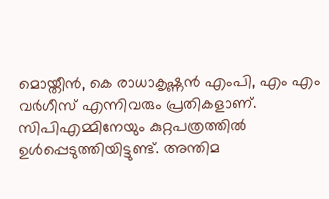മൊയ്തീന്‍, കെ രാധാകൃഷ്ണന്‍ എംപി, എം എം വര്‍ഗീസ് എന്നിവരും പ്രതികളാണ്. സിപിഎമ്മിനേയും കുറ്റപത്രത്തില്‍ ഉള്‍പ്പെടുത്തിയിട്ടുണ്ട്. അന്തിമ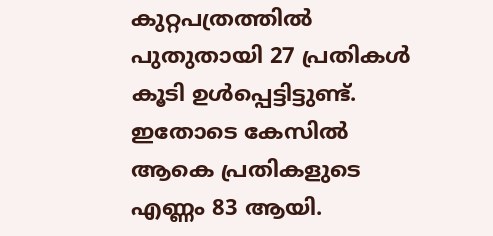കുറ്റപത്രത്തില്‍ പുതുതായി 27 പ്രതികള്‍ കൂടി ഉള്‍പ്പെട്ടിട്ടുണ്ട്. ഇതോടെ കേസില്‍ ആകെ പ്രതികളുടെ എണ്ണം 83 ആയി.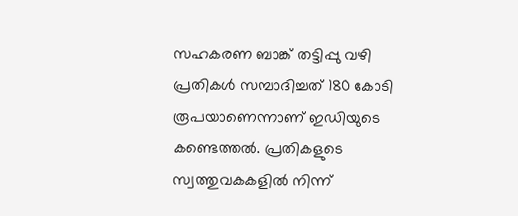സഹകരണ ബാങ്ക് തട്ടിപ്പു വഴി പ്രതികള്‍ സമ്പാദിച്ചത് 180 കോടി രൂപയാണെന്നാണ് ഇഡിയുടെ കണ്ടെത്തല്‍. പ്രതികളുടെ സ്വത്തുവകകളില്‍ നിന്ന്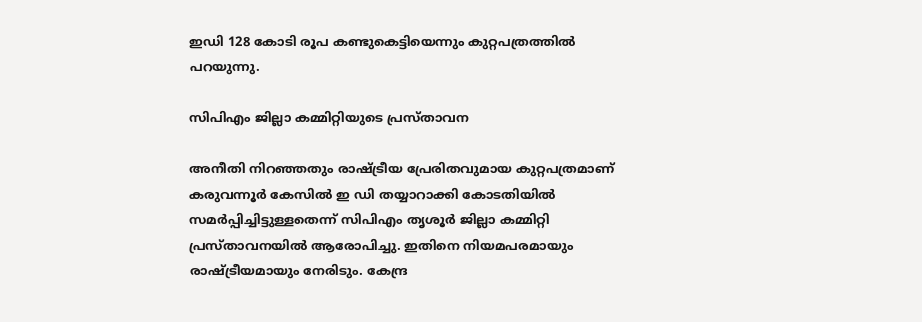ഇഡി 128 കോടി രൂപ കണ്ടുകെട്ടിയെന്നും കുറ്റപത്രത്തില്‍ പറയുന്നു.

സിപിഎം ജില്ലാ കമ്മിറ്റിയുടെ പ്രസ്താവന

അനീതി നിറഞ്ഞതും രാഷ്ട്രീയ പ്രേരിതവുമായ കുറ്റപത്രമാണ് കരുവന്നൂർ കേസിൽ ഇ ഡി തയ്യാറാക്കി കോടതിയിൽ സമർപ്പിച്ചിട്ടുള്ളതെന്ന് സിപിഎം തൃശൂർ ജില്ലാ കമ്മിറ്റി പ്രസ്താവനയിൽ ആരോപിച്ചു. ഇതിനെ നിയമപരമായും രാഷ്ട്രീയമായും നേരിടും. കേന്ദ്ര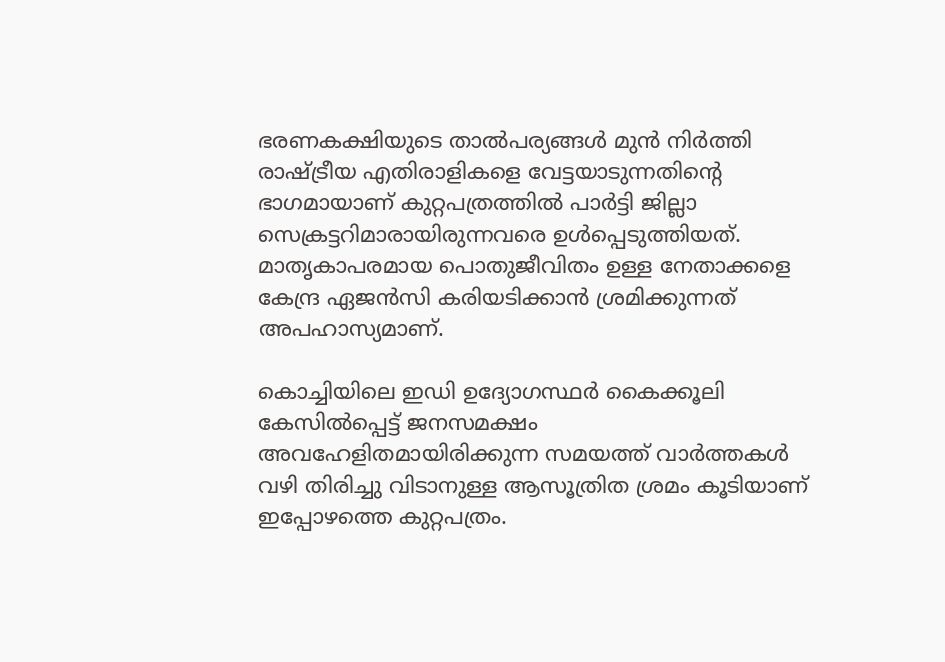ഭരണകക്ഷിയുടെ താൽപര്യങ്ങൾ മുൻ നിർത്തി രാഷ്ട്രീയ എതിരാളികളെ വേട്ടയാടുന്നതിന്റെ ഭാഗമായാണ് കുറ്റപത്രത്തിൽ പാർട്ടി ജില്ലാ സെക്രട്ടറിമാരായിരുന്നവരെ ഉൾപ്പെടുത്തിയത്. മാതൃകാപരമായ പൊതുജീവിതം ഉള്ള നേതാക്കളെ കേന്ദ്ര ഏജൻസി കരിയടിക്കാൻ ശ്രമിക്കുന്നത് അപഹാസ്യമാണ്.

കൊച്ചിയിലെ ഇഡി ഉദ്യോഗസ്ഥർ കൈക്കൂലി കേസിൽപ്പെട്ട് ജനസമക്ഷം അവഹേളിതമായിരിക്കുന്ന സമയത്ത് വാർത്തകൾ വഴി തിരിച്ചു വിടാനുള്ള ആസൂത്രിത ശ്രമം കൂടിയാണ് ഇപ്പോഴത്തെ കുറ്റപത്രം.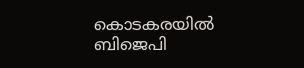കൊടകരയിൽ ബിജെപി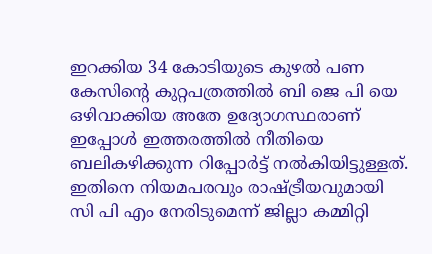ഇറക്കിയ 34 കോടിയുടെ കുഴൽ പണ കേസിന്റെ കുറ്റപത്രത്തിൽ ബി ജെ പി യെ ഒഴിവാക്കിയ അതേ ഉദ്യോഗസ്ഥരാണ് ഇപ്പോൾ ഇത്തരത്തിൽ നീതിയെ ബലികഴിക്കുന്ന റിപ്പോർട്ട് നൽകിയിട്ടുള്ളത്. ഇതിനെ നിയമപരവും രാഷ്ട്രീയവുമായി സി പി എം നേരിടുമെന്ന് ജില്ലാ കമ്മിറ്റി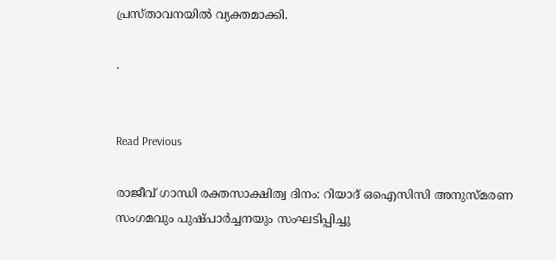പ്രസ്താവനയിൽ വ്യക്തമാക്കി.

.


Read Previous

രാജീവ് ഗാന്ധി രക്തസാക്ഷിത്വ ദിനം: റിയാദ് ഒഐസിസി അനുസ്മരണ സംഗമവും പുഷ്പാർച്ചനയും സംഘടിപ്പിച്ചു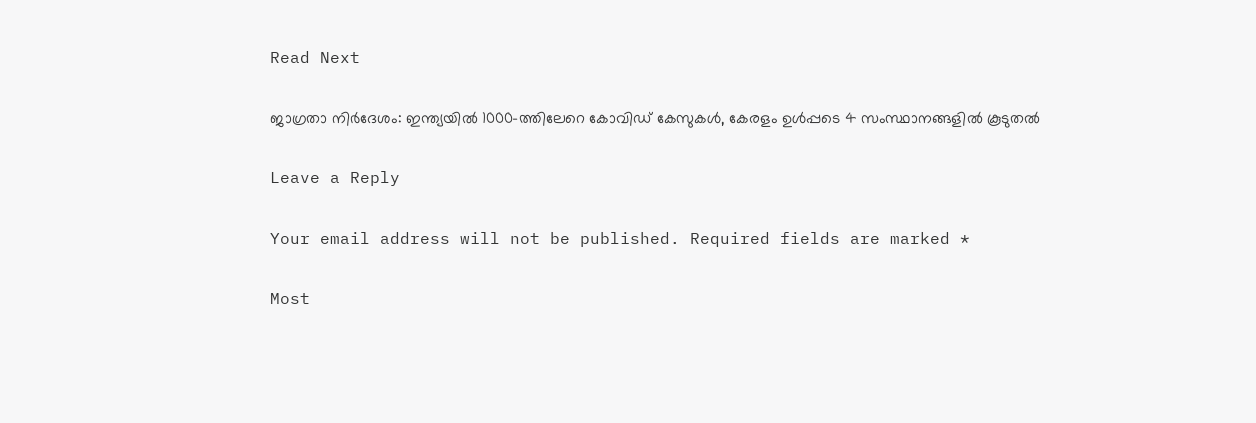Read Next

ജാഗ്രതാ നിര്‍ദേശം: ഇന്ത്യയില്‍ 1000-ത്തിലേറെ കോവിഡ് കേസുകള്‍, കേരളം ഉള്‍പ്പടെ 4 സംസ്ഥാനങ്ങളില്‍ കൂടുതല്‍

Leave a Reply

Your email address will not be published. Required fields are marked *

Most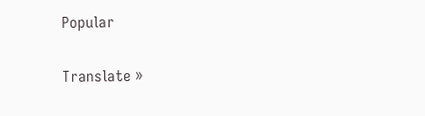Popular

Translate »